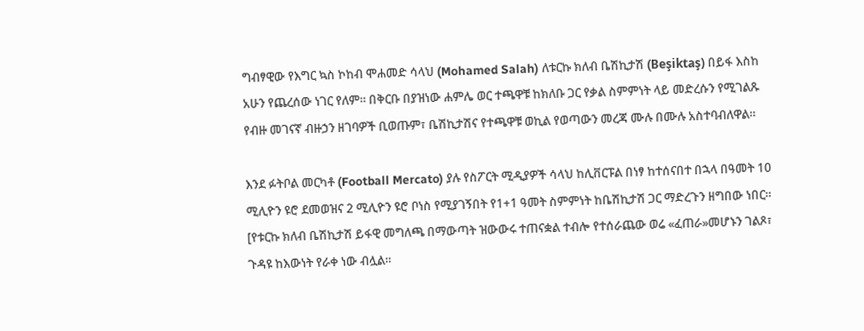ግብፃዊው የእግር ኳስ ኮከብ ሞሐመድ ሳላህ (Mohamed Salah) ለቱርኩ ክለብ ቤሽኪታሽ (Beşiktaş) በይፋ እስከ አሁን የጨረሰው ነገር የለም። በቅርቡ በያዝነው ሐምሌ ወር ተጫዋቹ ከክለቡ ጋር የቃል ስምምነት ላይ መድረሱን የሚገልጹ የብዙ መገናኛ ብዙኃን ዘገባዎች ቢወጡም፣ ቤሽኪታሽና የተጫዋቹ ወኪል የወጣውን መረጃ ሙሉ በሙሉ አስተባብለዋል።

እንደ ፉትቦል መርካቶ (Football Mercato) ያሉ የስፖርት ሚዲያዎች ሳላህ ከሊቨርፑል በነፃ ከተሰናበተ በኋላ በዓመት 10 ሚሊዮን ዩሮ ደመወዝና 2 ሚሊዮን ዩሮ ቦነስ የሚያገኝበት የ1+1 ዓመት ስምምነት ከቤሽኪታሽ ጋር ማድረጉን ዘግበው ነበር። [የቱርኩ ክለብ ቤሽኪታሽ ይፋዊ መግለጫ በማውጣት ዝውውሩ ተጠናቋል ተብሎ የተሰራጨው ወሬ «ፈጠራ»መሆኑን ገልጾ፣ ጉዳዩ ከእውነት የራቀ ነው ብሏል።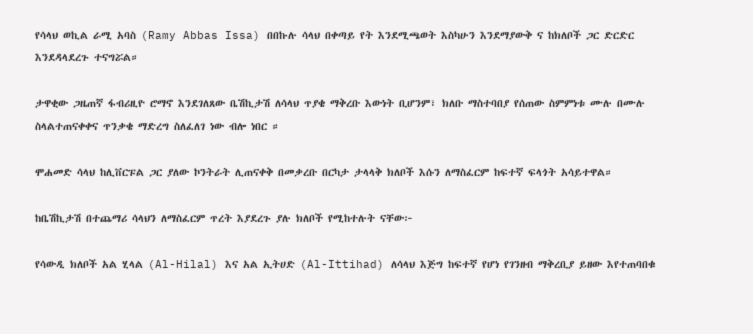የሳላህ ወኪል ራሚ አባስ (Ramy Abbas Issa) በበኩሉ ሳላህ በቀጣይ የት እንደሚጫወት እስካሁን እንደማያውቅ ና ከክለቦች ጋር ድርድር እንደዳላደረጉ ተናግሯል።

ታዋቂው ጋዜጠኛ ፋብሪዚዮ ሮማኖ እንደገለጸው ቤሽኪታሽ ለሳላህ ጥያቄ ማቅረቡ እውነት ቢሆንም፣ ክለቡ ማስተባበያ የሰጠው ስምምነቱ ሙሉ በሙሉ ስላልተጠናቀቀና ጥንቃቄ ማድረግ ስለፈለገ ነው ብሎ ነበር ።

ሞሐመድ ሳላህ ከሊቨርፑል ጋር ያለው ኮንትራት ሊጠናቀቅ በመቃረቡ በርካታ ታላላቅ ክለቦች እሱን ለማስፈርም ከፍተኛ ፍላጎት አሳይተዋል።

ከቤሽኪታሽ በተጨማሪ ሳላህን ለማስፈርም ጥረት እያደረጉ ያሉ ክለቦች የሚከተሉት ናቸው፦

የሳውዲ ክለቦች አል ሂላል (Al-Hilal) እና አል ኢትሀድ (Al-Ittihad) ለሳላህ እጅግ ከፍተኛ የሆነ የገንዘብ ማቅረቢያ ይዘው እየተጠባበቁ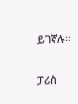ይገኛሉ።

ፓሪስ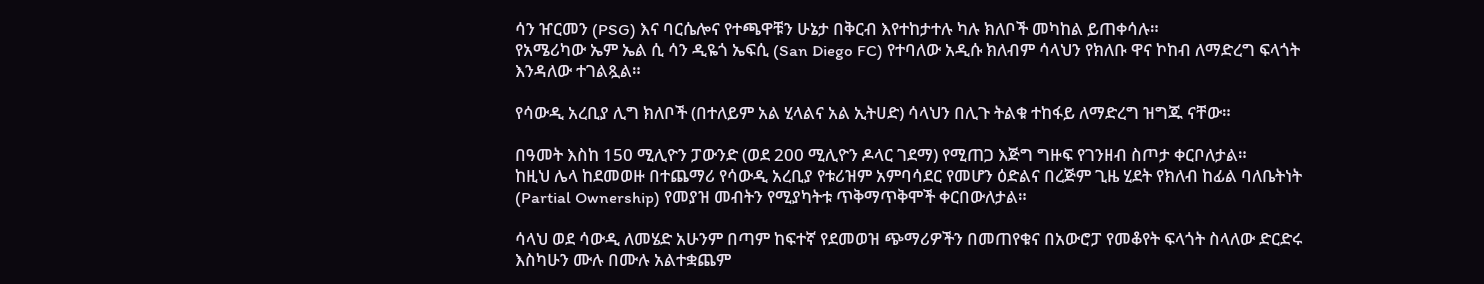ሳን ዠርመን (PSG) እና ባርሴሎና የተጫዋቹን ሁኔታ በቅርብ እየተከታተሉ ካሉ ክለቦች መካከል ይጠቀሳሉ።
የአሜሪካው ኤም ኤል ሲ ሳን ዲዬጎ ኤፍሲ (San Diego FC) የተባለው አዲሱ ክለብም ሳላህን የክለቡ ዋና ኮከብ ለማድረግ ፍላጎት እንዳለው ተገልጿል።

የሳውዲ አረቢያ ሊግ ክለቦች (በተለይም አል ሂላልና አል ኢትሀድ) ሳላህን በሊጉ ትልቁ ተከፋይ ለማድረግ ዝግጁ ናቸው።

በዓመት እስከ 150 ሚሊዮን ፓውንድ (ወደ 200 ሚሊዮን ዶላር ገደማ) የሚጠጋ እጅግ ግዙፍ የገንዘብ ስጦታ ቀርቦለታል።
ከዚህ ሌላ ከደመወዙ በተጨማሪ የሳውዲ አረቢያ የቱሪዝም አምባሳደር የመሆን ዕድልና በረጅም ጊዜ ሂደት የክለብ ከፊል ባለቤትነት (Partial Ownership) የመያዝ መብትን የሚያካትቱ ጥቅማጥቅሞች ቀርበውለታል።

ሳላህ ወደ ሳውዲ ለመሄድ አሁንም በጣም ከፍተኛ የደመወዝ ጭማሪዎችን በመጠየቁና በአውሮፓ የመቆየት ፍላጎት ስላለው ድርድሩ እስካሁን ሙሉ በሙሉ አልተቋጨም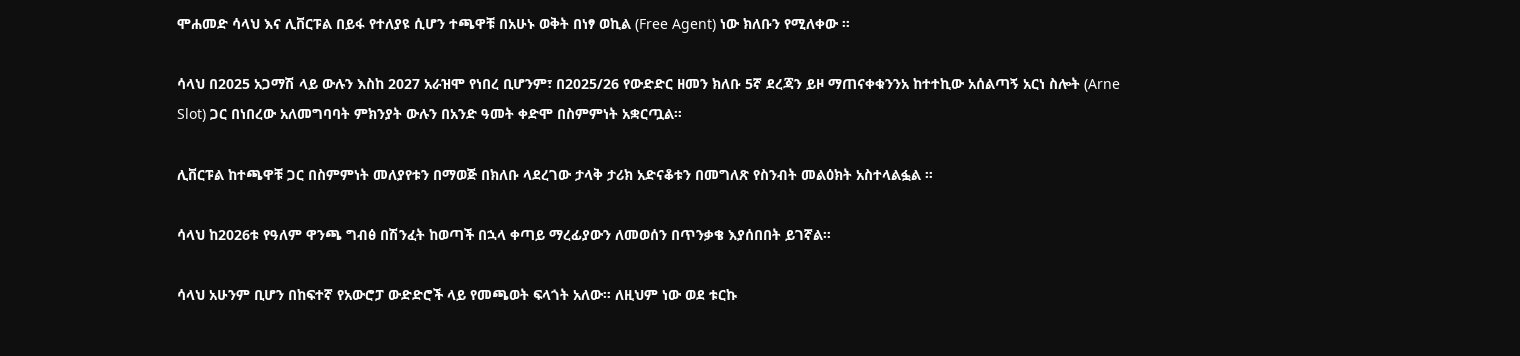ሞሐመድ ሳላህ እና ሊቨርፑል በይፋ የተለያዩ ሲሆን ተጫዋቹ በአሁኑ ወቅት በነፃ ወኪል (Free Agent) ነው ክለቡን የሚለቀው ።

ሳላህ በ2025 አጋማሽ ላይ ውሉን እስከ 2027 አራዝሞ የነበረ ቢሆንም፣ በ2025/26 የውድድር ዘመን ክለቡ 5ኛ ደረጃን ይዞ ማጠናቀቁንንአ ከተተኪው አሰልጣኝ አርነ ስሎት (Arne Slot) ጋር በነበረው አለመግባባት ምክንያት ውሉን በአንድ ዓመት ቀድሞ በስምምነት አቋርጧል።

ሊቨርፑል ከተጫዋቹ ጋር በስምምነት መለያየቱን በማወጅ በክለቡ ላደረገው ታላቅ ታሪክ አድናቆቱን በመግለጽ የስንብት መልዕክት አስተላልፏል ።

ሳላህ ከ2026ቱ የዓለም ዋንጫ ግብፅ በሽንፈት ከወጣች በኋላ ቀጣይ ማረፊያውን ለመወሰን በጥንቃቄ እያሰበበት ይገኛል።

ሳላህ አሁንም ቢሆን በከፍተኛ የአውሮፓ ውድድሮች ላይ የመጫወት ፍላጎት አለው። ለዚህም ነው ወደ ቱርኩ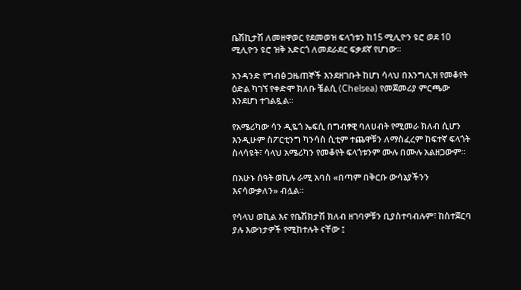ቤሽኪታሽ ለመዘዋወር የደመወዝ ፍላጎቱን ከ15 ሚሊዮን ዩሮ ወደ 10 ሚሊዮን ዩሮ ዝቅ አድርጎ ለመደራደር ፍቃደኛ የሆነው።

አንዳንድ የግብፅ ጋዜጠኞች እንደዘገቡት ከሆነ ሳላህ በእንግሊዝ የመቆየት ዕድል ካገኘ የቀድሞ ክለቡ ቼልሲ (Chelsea) የመጀመሪያ ምርጫው እንደሆነ ተገልጿል።

የአሜሪካው ሳን ዲዬጎ ኤፍሲ በግብፃዊ ባለሀብት የሚመራ ክለብ ሲሆን እንዲሁም ስፖርቲንግ ካንሳስ ሲቲም ተጨዋቹን ለማስፈረም ከፍተኛ ፍላጎት ስላሳዩት፣ ሳላህ አሜሪካን የመቆየት ፍላጎቱንም ሙሉ በሙሉ አልዘጋውም።

በአሁኑ ሰዓት ወኪሉ ራሚ አባስ «በጣም በቅርቡ ውሳኔያችንን እናሳውቃለን» ብሏል።

የሳላህ ወኪል እና የቤሽክታሽ ክለብ ዘገባዎቹን ቢያስተባብሉም፣ ከስተጀርባ ያሉ እውነታዎች የሚከተሉት ናቸው ፤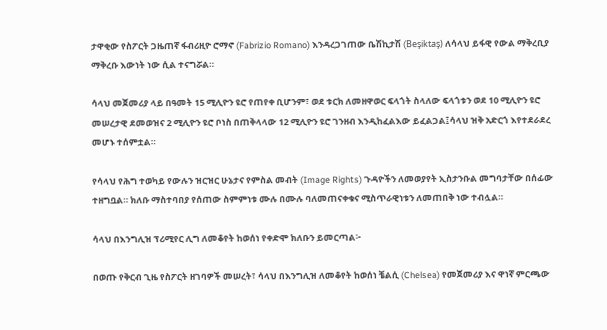ታዋቂው የስፖርት ጋዜጠኛ ፋብሪዚዮ ሮማኖ (Fabrizio Romano) እንዳረጋገጠው ቤሽኪታሽ (Beşiktaş) ለሳላህ ይፋዊ የውል ማቅረቢያ ማቅረቡ እውነት ነው ሲል ተናግሯል።

ሳላህ መጀመሪያ ላይ በዓመት 15 ሚሊዮን ዩሮ የጠየቀ ቢሆንም፣ ወደ ቱርክ ለመዘዋወር ፍላጎት ስላለው ፍላጎቱን ወደ 10 ሚሊዮን ዩሮ መሠረታዊ ደመወዝና 2 ሚሊዮን ዩሮ ቦነስ በጠቅላላው 12 ሚሊዮን ዩሮ ገንዘብ እንዲከፈልእው ይፈልጋል፤ሳላህ ዝቅ አድርጎ እየተደራደረ መሆኑ ተሰምቷል።

የሳላህ የሕግ ተወካይ የውሉን ዝርዝር ሁኔታና የምስል መብት (Image Rights) ጉዳዮችን ለመወያየት ኢስታንቡል መግባታቸው በሰፊው ተዘግቧል። ክለቡ ማስተባበያ የሰጠው ስምምነቱ ሙሉ በሙሉ ባለመጠናቀቁና ሚስጥራዊነቱን ለመጠበቅ ነው ተብሏል።

ሳላህ በእንግሊዝ ፕሪሚየር ሊግ ለመቆየት ከወሰነ የቀድሞ ክለቡን ይመርጣል፦

በወጡ የቅርብ ጊዜ የስፖርት ዘገባዎች መሠረት፣ ሳላህ በእንግሊዝ ለመቆየት ከወሰነ ቼልሲ (Chelsea) የመጀመሪያ እና ዋነኛ ምርጫው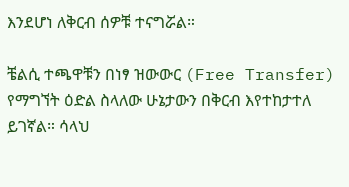እንደሆነ ለቅርብ ሰዎቹ ተናግሯል።

ቼልሲ ተጫዋቹን በነፃ ዝውውር (Free Transfer) የማግኘት ዕድል ስላለው ሁኔታውን በቅርብ እየተከታተለ ይገኛል። ሳላህ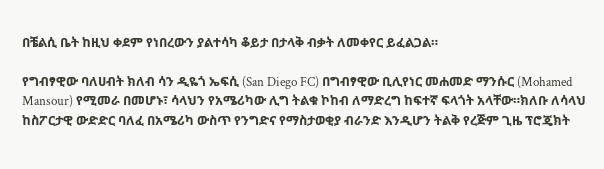በቼልሲ ቤት ከዚህ ቀደም የነበረውን ያልተሳካ ቆይታ በታላቅ ብቃት ለመቀየር ይፈልጋል።

የግብፃዊው ባለሀብት ክለብ ሳን ዲዬጎ ኤፍሲ (San Diego FC) በግብፃዊው ቢሊየነር መሐመድ ማንሱር (Mohamed Mansour) የሚመራ በመሆኑ፣ ሳላህን የአሜሪካው ሊግ ትልቁ ኮከብ ለማድረግ ከፍተኛ ፍላጎት አላቸው።ክለቡ ለሳላህ ከስፖርታዊ ውድድር ባለፈ በአሜሪካ ውስጥ የንግድና የማስታወቂያ ብራንድ እንዲሆን ትልቅ የረጅም ጊዜ ፕሮጄክት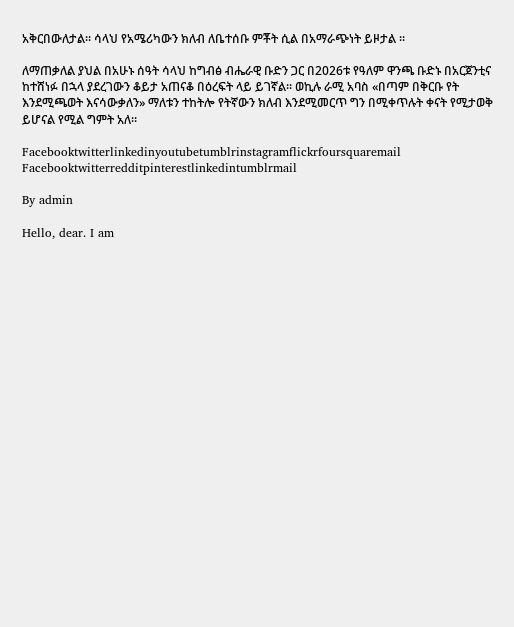አቅርበውለታል። ሳላህ የአሜሪካውን ክለብ ለቤተሰቡ ምቾት ሲል በአማራጭነት ይዞታል ።

ለማጠቃለል ያህል በአሁኑ ሰዓት ሳላህ ከግብፅ ብሔራዊ ቡድን ጋር በ2026ቱ የዓለም ዋንጫ ቡድኑ በአርጀንቲና ከተሸነፉ በኋላ ያደረገውን ቆይታ አጠናቆ በዕረፍት ላይ ይገኛል። ወኪሉ ራሚ አባስ «በጣም በቅርቡ የት እንደሚጫወት እናሳውቃለን» ማለቱን ተከትሎ የትኛውን ክለብ እንደሚመርጥ ግን በሚቀጥሉት ቀናት የሚታወቅ ይሆናል የሚል ግምት አለ።

Facebooktwitterlinkedinyoutubetumblrinstagramflickrfoursquaremail
Facebooktwitterredditpinterestlinkedintumblrmail

By admin

Hello, dear. I am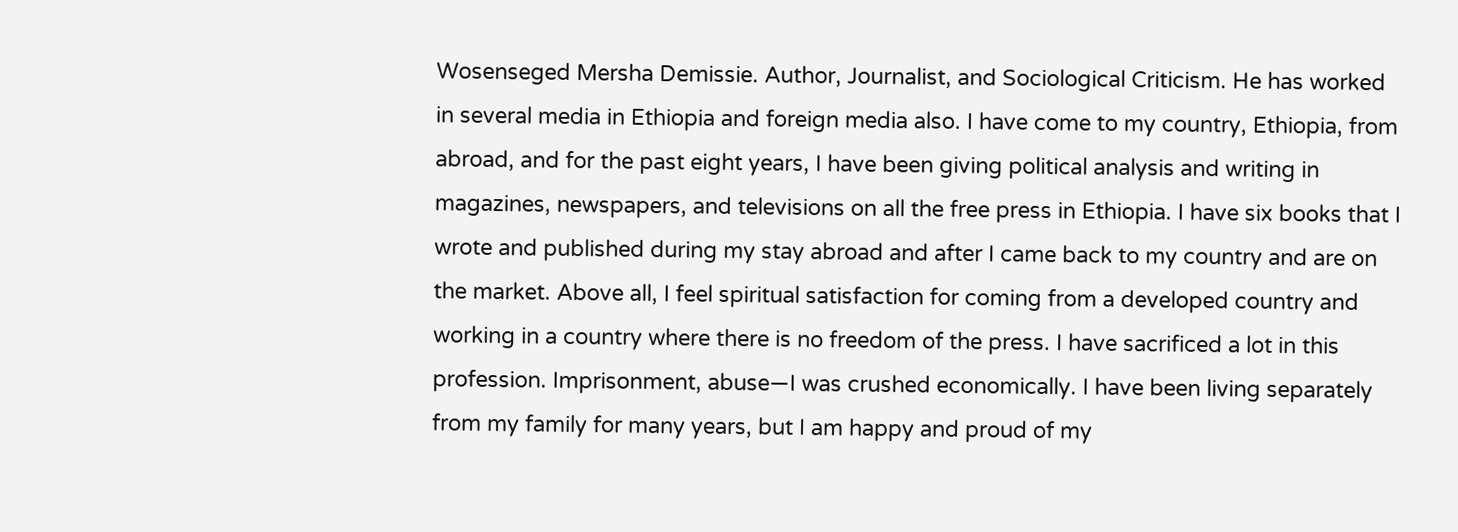Wosenseged Mersha Demissie. Author, Journalist, and Sociological Criticism. He has worked in several media in Ethiopia and foreign media also. I have come to my country, Ethiopia, from abroad, and for the past eight years, I have been giving political analysis and writing in magazines, newspapers, and televisions on all the free press in Ethiopia. I have six books that I wrote and published during my stay abroad and after I came back to my country and are on the market. Above all, I feel spiritual satisfaction for coming from a developed country and working in a country where there is no freedom of the press. I have sacrificed a lot in this profession. Imprisonment, abuse—I was crushed economically. I have been living separately from my family for many years, but I am happy and proud of my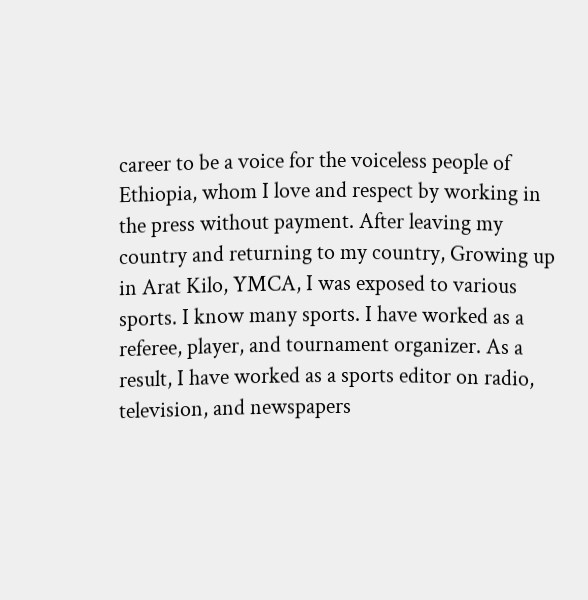career to be a voice for the voiceless people of Ethiopia, whom I love and respect by working in the press without payment. After leaving my country and returning to my country, Growing up in Arat Kilo, YMCA, I was exposed to various sports. I know many sports. I have worked as a referee, player, and tournament organizer. As a result, I have worked as a sports editor on radio, television, and newspapers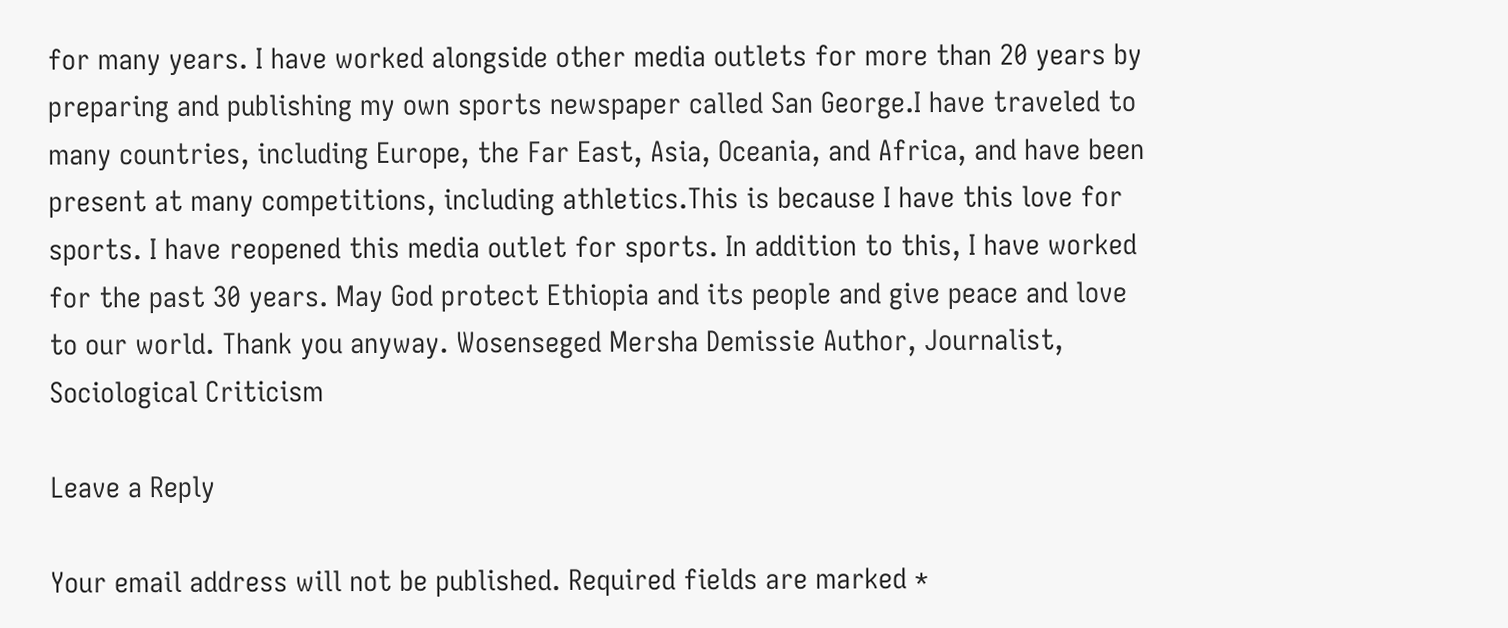for many years. I have worked alongside other media outlets for more than 20 years by preparing and publishing my own sports newspaper called San George.I have traveled to many countries, including Europe, the Far East, Asia, Oceania, and Africa, and have been present at many competitions, including athletics.This is because I have this love for sports. I have reopened this media outlet for sports. In addition to this, I have worked for the past 30 years. May God protect Ethiopia and its people and give peace and love to our world. Thank you anyway. Wosenseged Mersha Demissie Author, Journalist, Sociological Criticism

Leave a Reply

Your email address will not be published. Required fields are marked *